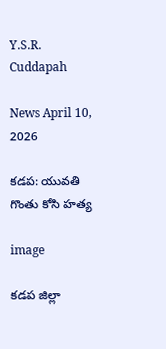Y.S.R. Cuddapah

News April 10, 2026

కడప: యువతి గొంతు కోసి హత్య

image

కడప జిల్లా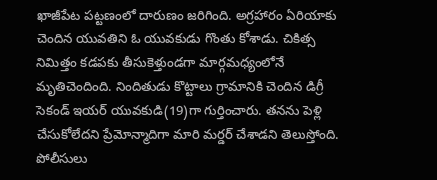ఖాజీపేట పట్టణంలో దారుణం జరిగింది. అగ్రహారం ఏరియాకు చెందిన యువతిని ఓ యువకుడు గొంతు కోశాడు. చికిత్స నిమిత్తం కడపకు తీసుకెళ్తుండగా మార్గమధ్యంలోనే మృతిచెందింది. నిందితుడు కొట్టాలు గ్రామానికి చెందిన డిగ్రీ సెకండ్ ఇయర్ యువకుడి(19)గా గుర్తించారు. తనను పెళ్లి చేసుకోలేదని ప్రేమోన్మాదిగా మారి మర్డర్ చేశాడని తెలుస్తోంది. పోలీసులు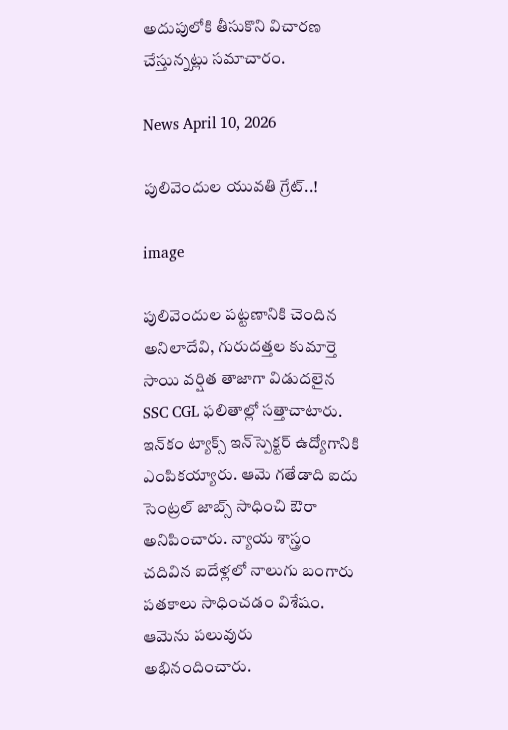అదుపులోకి తీసుకొని విచారణ చేస్తున్నట్లు సమాచారం.

News April 10, 2026

పులివెందుల యువతి గ్రేట్..!

image

పులివెందుల పట్టణానికి చెందిన అనిలాదేవి, గురుదత్తల కుమార్తె సాయి వర్షిత తాజాగా విడుదలైన SSC CGL ఫలితాల్లో సత్తాచాటారు. ఇన్‌కం ట్యాక్స్ ఇన్‌స్పెక్టర్ ఉద్యోగానికి ఎంపికయ్యారు. ఆమె గతేడాది ఐదు సెంట్రల్ జాబ్స్ సాధించి ఔరా అనిపించారు. న్యాయ శాస్త్రం చదివిన ఐదేళ్లలో నాలుగు బంగారు పతకాలు సాధించడం విశేషం. ఆమెను పలువురు అభినందించారు.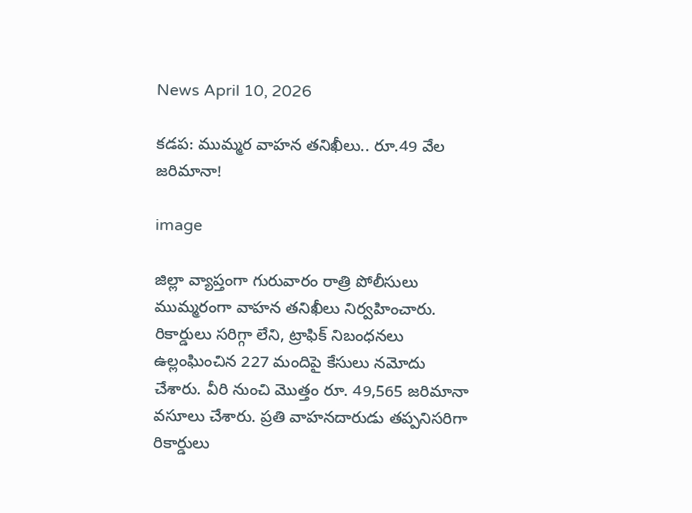News April 10, 2026

కడప: ముమ్మర వాహన తనిఖీలు.. రూ.49 వేల జరిమానా!

image

జిల్లా వ్యాప్తంగా గురువారం రాత్రి పోలీసులు ముమ్మరంగా వాహన తనిఖీలు నిర్వహించారు. రికార్డులు సరిగ్గా లేని, ట్రాఫిక్ నిబంధనలు ఉల్లంఘించిన 227 మందిపై కేసులు నమోదు చేశారు. వీరి నుంచి మొత్తం రూ. 49,565 జరిమానా వసూలు చేశారు. ప్రతి వాహనదారుడు తప్పనిసరిగా రికార్డులు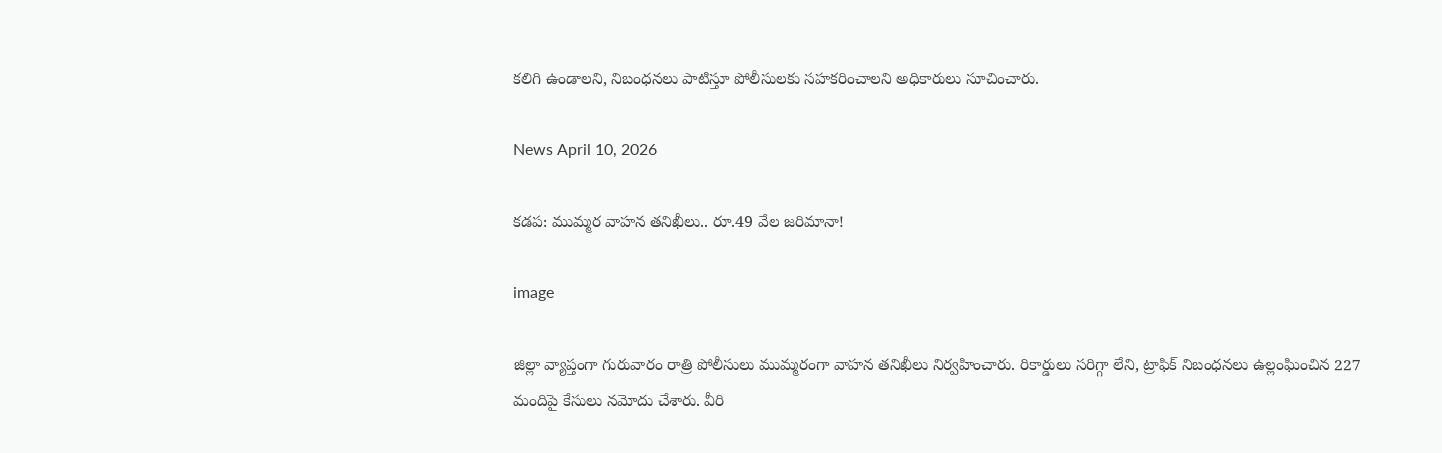కలిగి ఉండాలని, నిబంధనలు పాటిస్తూ పోలీసులకు సహకరించాలని అధికారులు సూచించారు.

News April 10, 2026

కడప: ముమ్మర వాహన తనిఖీలు.. రూ.49 వేల జరిమానా!

image

జిల్లా వ్యాప్తంగా గురువారం రాత్రి పోలీసులు ముమ్మరంగా వాహన తనిఖీలు నిర్వహించారు. రికార్డులు సరిగ్గా లేని, ట్రాఫిక్ నిబంధనలు ఉల్లంఘించిన 227 మందిపై కేసులు నమోదు చేశారు. వీరి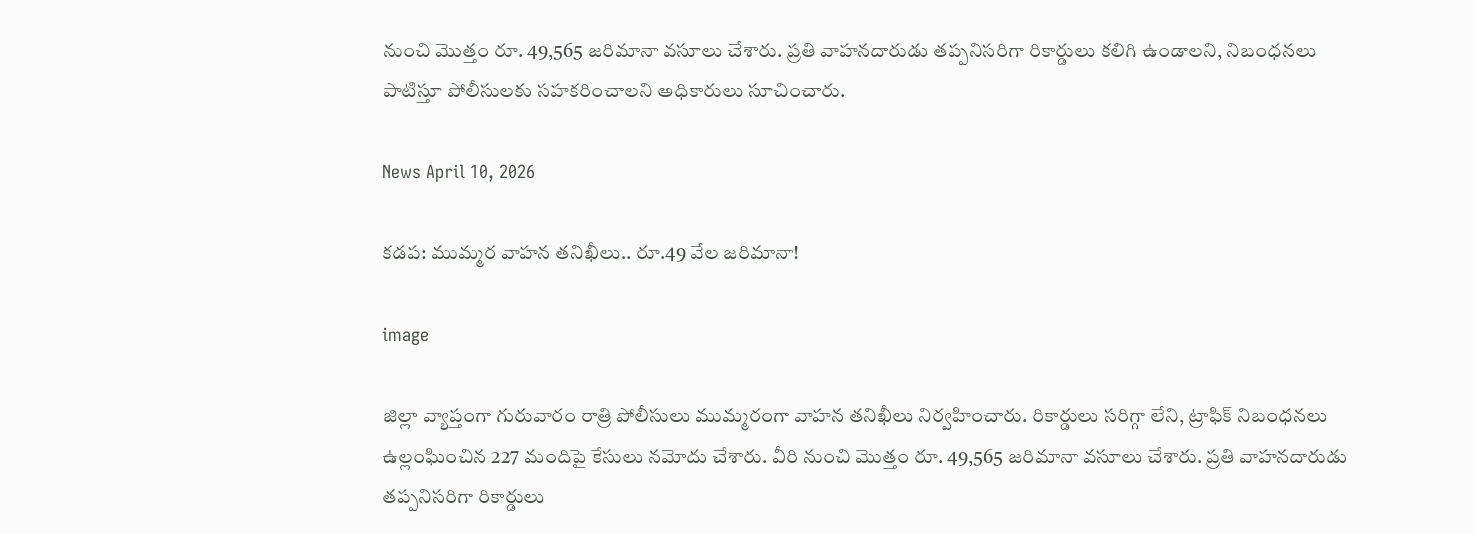నుంచి మొత్తం రూ. 49,565 జరిమానా వసూలు చేశారు. ప్రతి వాహనదారుడు తప్పనిసరిగా రికార్డులు కలిగి ఉండాలని, నిబంధనలు పాటిస్తూ పోలీసులకు సహకరించాలని అధికారులు సూచించారు.

News April 10, 2026

కడప: ముమ్మర వాహన తనిఖీలు.. రూ.49 వేల జరిమానా!

image

జిల్లా వ్యాప్తంగా గురువారం రాత్రి పోలీసులు ముమ్మరంగా వాహన తనిఖీలు నిర్వహించారు. రికార్డులు సరిగ్గా లేని, ట్రాఫిక్ నిబంధనలు ఉల్లంఘించిన 227 మందిపై కేసులు నమోదు చేశారు. వీరి నుంచి మొత్తం రూ. 49,565 జరిమానా వసూలు చేశారు. ప్రతి వాహనదారుడు తప్పనిసరిగా రికార్డులు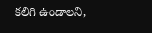కలిగి ఉండాలని,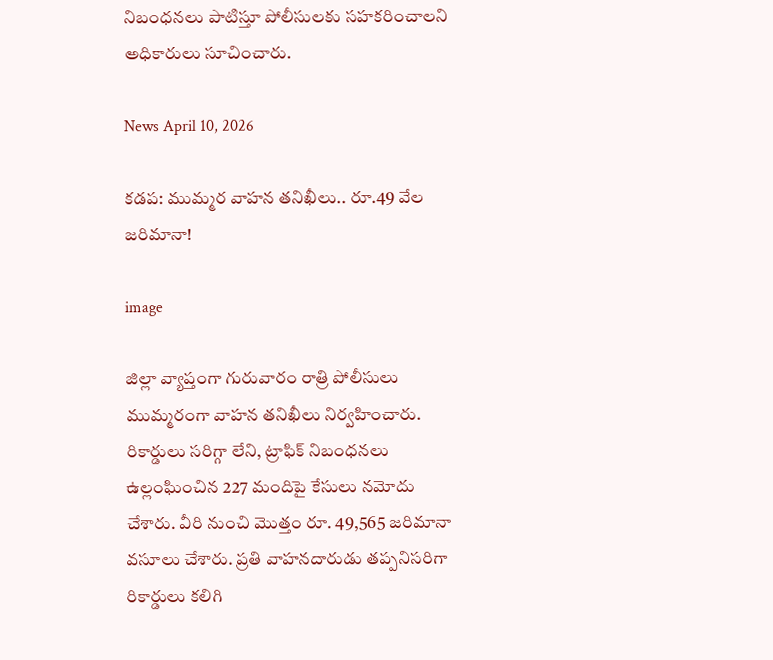నిబంధనలు పాటిస్తూ పోలీసులకు సహకరించాలని అధికారులు సూచించారు.

News April 10, 2026

కడప: ముమ్మర వాహన తనిఖీలు.. రూ.49 వేల జరిమానా!

image

జిల్లా వ్యాప్తంగా గురువారం రాత్రి పోలీసులు ముమ్మరంగా వాహన తనిఖీలు నిర్వహించారు. రికార్డులు సరిగ్గా లేని, ట్రాఫిక్ నిబంధనలు ఉల్లంఘించిన 227 మందిపై కేసులు నమోదు చేశారు. వీరి నుంచి మొత్తం రూ. 49,565 జరిమానా వసూలు చేశారు. ప్రతి వాహనదారుడు తప్పనిసరిగా రికార్డులు కలిగి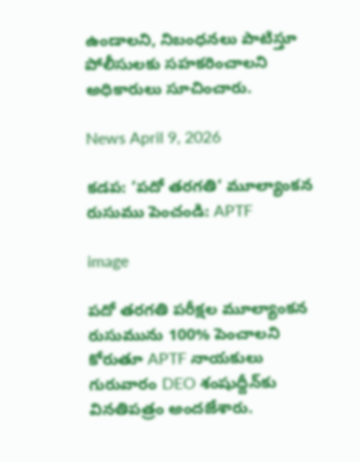ఉండాలని, నిబంధనలు పాటిస్తూ పోలీసులకు సహకరించాలని అధికారులు సూచించారు.

News April 9, 2026

కడప: ‘పదో తరగతి’ మూల్యాంకన రుసుము పెంచండి: APTF

image

పదో తరగతి పరీక్షల మూల్యాంకన రుసుమును 100% పెంచాలని కోరుతూ APTF నాయకులు గురువారం DEO శంషుద్దీన్‌కు వినతిపత్రం అందజేశారు.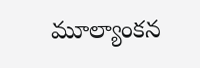మూల్యాంకన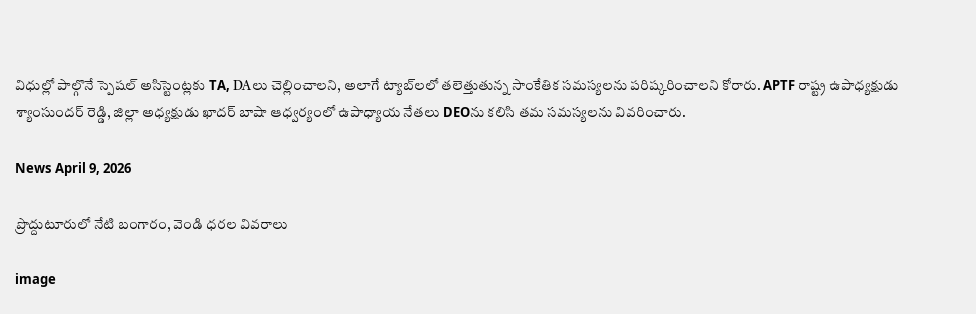విధుల్లో పాల్గొనే స్పెషల్ అసిస్టెంట్లకు TA, DAలు చెల్లించాలని, అలాగే ట్యాబ్‌లలో తలెత్తుతున్న సాంకేతిక సమస్యలను పరిష్కరించాలని కోరారు. APTF రాష్ట్ర ఉపాధ్యక్షుడు శ్యాంసుందర్ రెడ్డి, జిల్లా అధ్యక్షుడు ఖాదర్ బాషా ఆధ్వర్యంలో ఉపాధ్యాయ నేతలు DEOను కలిసి తమ సమస్యలను వివరించారు.

News April 9, 2026

ప్రొద్దుటూరులో నేటి బంగారం, వెండి ధరల వివరాలు

image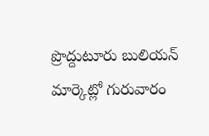ప్రొద్దుటూరు బులియన్ మార్కెట్లో గురువారం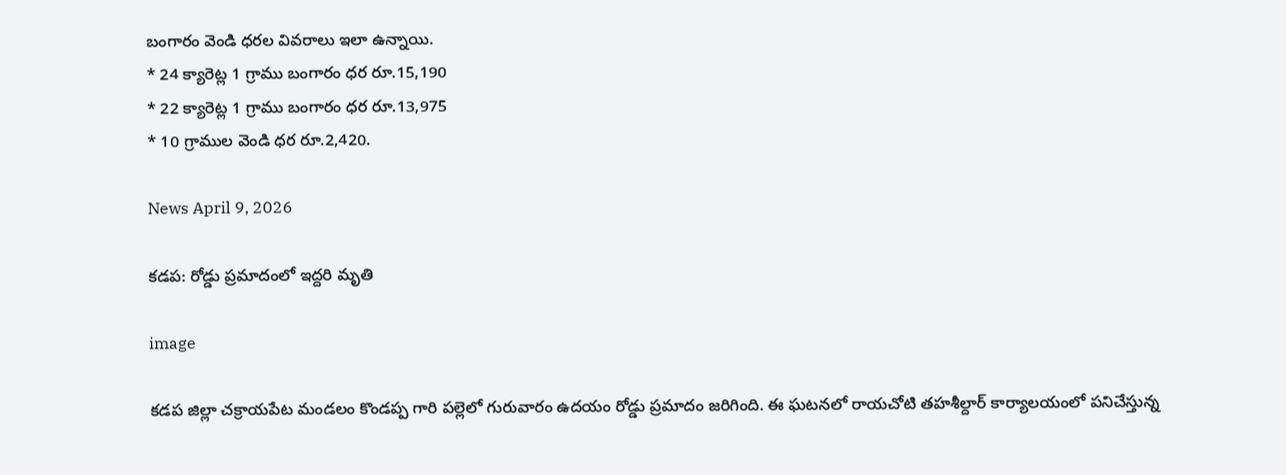బంగారం వెండి ధరల వివరాలు ఇలా ఉన్నాయి.
* 24 క్యారెట్ల 1 గ్రాము బంగారం ధర రూ.15,190
* 22 క్యారెట్ల 1 గ్రాము బంగారం ధర రూ.13,975
* 10 గ్రాముల వెండి ధర రూ.2,420.

News April 9, 2026

కడప: రోడ్డు ప్రమాదంలో ఇద్దరి మృతి

image

కడప జిల్లా చక్రాయపేట మండలం కొండప్ప గారి పల్లెలో గురువారం ఉదయం రోడ్డు ప్రమాదం జరిగింది. ఈ ఘటనలో రాయచోటి తహశీల్దార్ కార్యాలయంలో పనిచేస్తున్న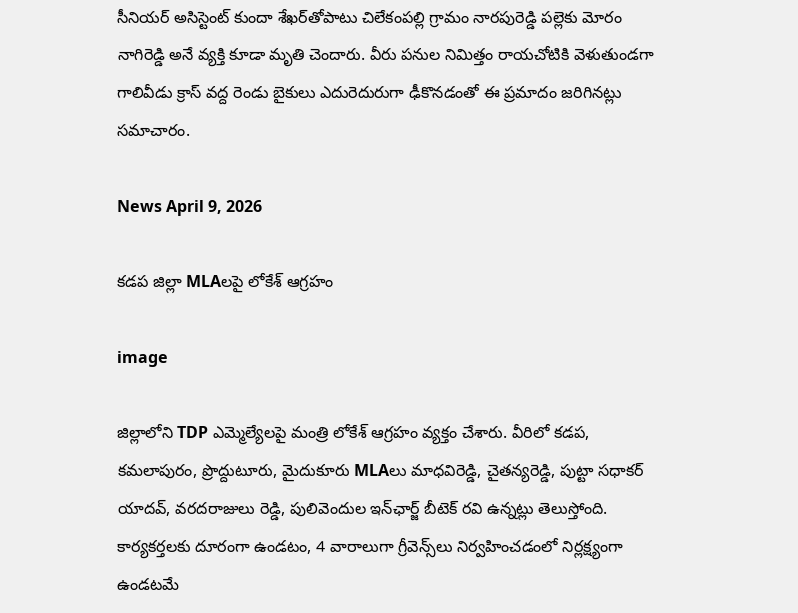సీనియర్ అసిస్టెంట్ కుందా శేఖర్‌తోపాటు చిలేకంపల్లి గ్రామం నారపురెడ్డి పల్లెకు మోరం నాగిరెడ్డి అనే వ్యక్తి కూడా మృతి చెందారు. వీరు పనుల నిమిత్తం రాయచోటికి వెళుతుండగా గాలివీడు క్రాస్ వద్ద రెండు బైకులు ఎదురెదురుగా ఢీకొనడంతో ఈ ప్రమాదం జరిగినట్లు సమాచారం.

News April 9, 2026

కడప జిల్లా MLAలపై లోకేశ్ ఆగ్రహం

image

జిల్లాలోని TDP ఎమ్మెల్యేలపై మంత్రి లోకేశ్ ఆగ్రహం వ్యక్తం చేశారు. వీరిలో కడప, కమలాపురం, ప్రొద్దుటూరు, మైదుకూరు MLAలు మాధవిరెడ్డి, చైతన్యరెడ్డి, పుట్టా సధాకర్ యాదవ్, వరదరాజులు రెడ్డి, పులివెందుల ఇన్‌ఛార్జ్ బీటెక్ రవి ఉన్నట్లు తెలుస్తోంది. కార్యకర్తలకు దూరంగా ఉండటం, 4 వారాలుగా గ్రీవెన్స్‌లు నిర్వహించడంలో నిర్లక్ష్యంగా ఉండటమే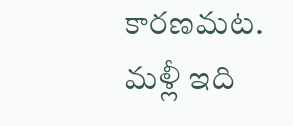కారణమట. మళ్లీ ఇది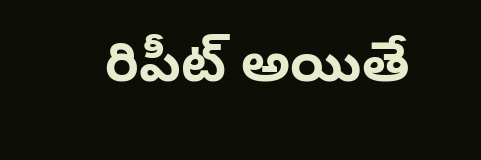రిపీట్ అయితే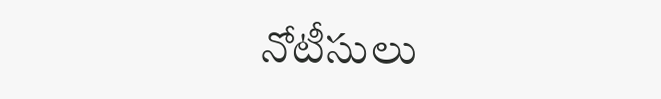నోటీసులు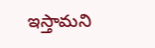ఇస్తామని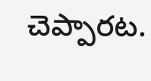చెప్పారట.